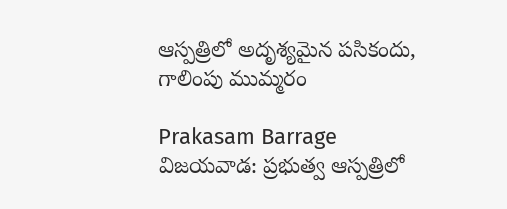ఆస్పత్రిలో అదృశ్యమైన పసికందు, గాలింపు ముమ్మరం

Prakasam Barrage
విజయవాడ: ప్రభుత్వ ఆస్పత్రిలో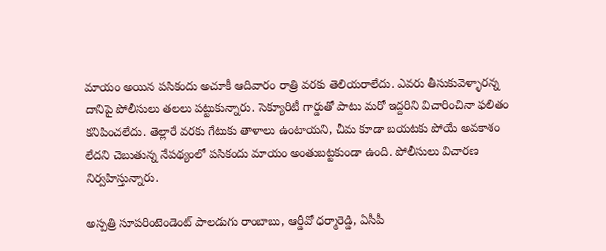మాయం అయిన పసికందు అచూకీ ఆదివారం రాత్రి వరకు తెలియరాలేదు. ఎవరు తీసుకువెళ్ళారన్న దానిపై పోలీసులు తలలు పట్టుకున్నారు. సెక్యూరిటీ గార్డుతో పాటు మరో ఇద్దరిని విచారించినా ఫలితం కనిపించలేదు. తెల్లారే వరకు గేటుకు తాళాలు ఉంటాయని, చీమ కూడా బయటకు పోయే అవకాశం లేదని చెబుతున్న నేపథ్యంలో పసికందు మాయం అంతుబట్టకుండా ఉంది. పోలీసులు విచారణ నిర్వహిస్తున్నారు.

అస్పత్రి సూపరింటెండెంట్‌ పాలడుగు రాంబాబు, ఆర్డీవో ధర్మారెడ్డి, ఏసీపీ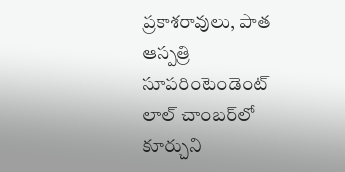ప్రకాశరావులు, పాత ఆస్పత్రి సూపరింటెండెంట్‌ లాల్‌ చాంబర్‌లో కూర్చుని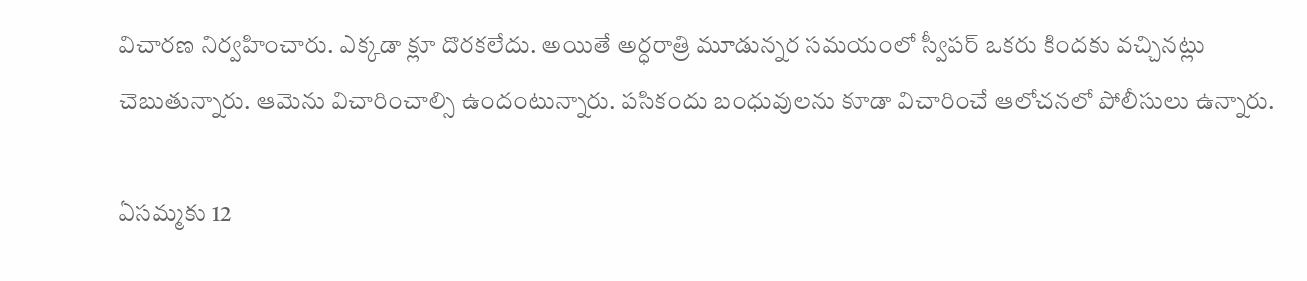విచారణ నిర్వహించారు. ఎక్కడా క్లూ దొరకలేదు. అయితే అర్ధరాత్రి మూడున్నర సమయంలో స్వీపర్‌ ఒకరు కిందకు వచ్చినట్లు చెబుతున్నారు. ఆమెను విచారించాల్సి ఉందంటున్నారు. పసికందు బంధువులను కూడా విచారించే ఆలోచనలో పోలీసులు ఉన్నారు.

ఏసమ్మకు 12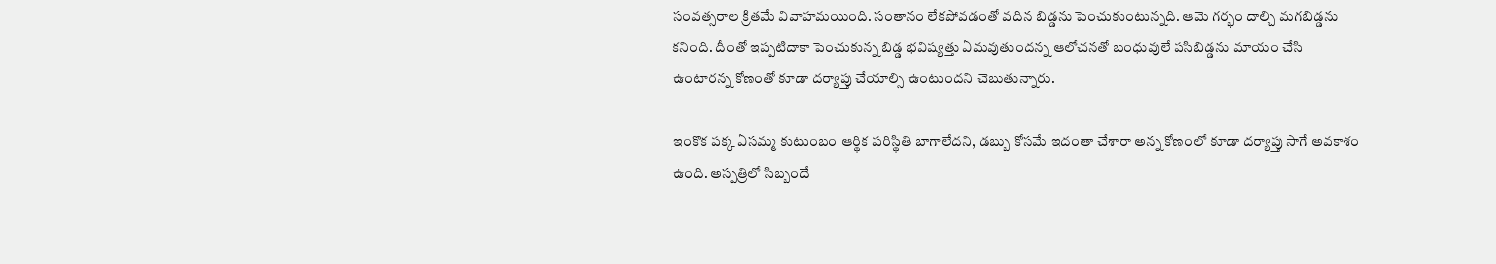సంవత్సరాల క్రితమే వివాహమయింది. సంతానం లేకపోవడంతో వదిన బిడ్డను పెంచుకుంటున్నది. ఆమె గర్భం దాల్చి మగబిడ్డను కనింది. దీంతో ఇప్పటిదాకా పెంచుకున్న బిడ్డ భవిష్యత్తు ఏమవుతుందన్న ఆలోచనతో బంధువులే పసిబిడ్డను మాయం చేసి ఉంటారన్న కోణంతో కూడా దర్యాప్తు చేయాల్సి ఉంటుందని చెబుతున్నారు.

ఇంకొక పక్క ఏసమ్మ కుటుంబం ఆర్థిక పరిస్థితి బాగాలేదని, డబ్బు కోసమే ఇదంతా చేశారా అన్న కోణంలో కూడా దర్యాప్తు సాగే అవకాశం ఉంది. అస్పత్రిలో సిబ్బందే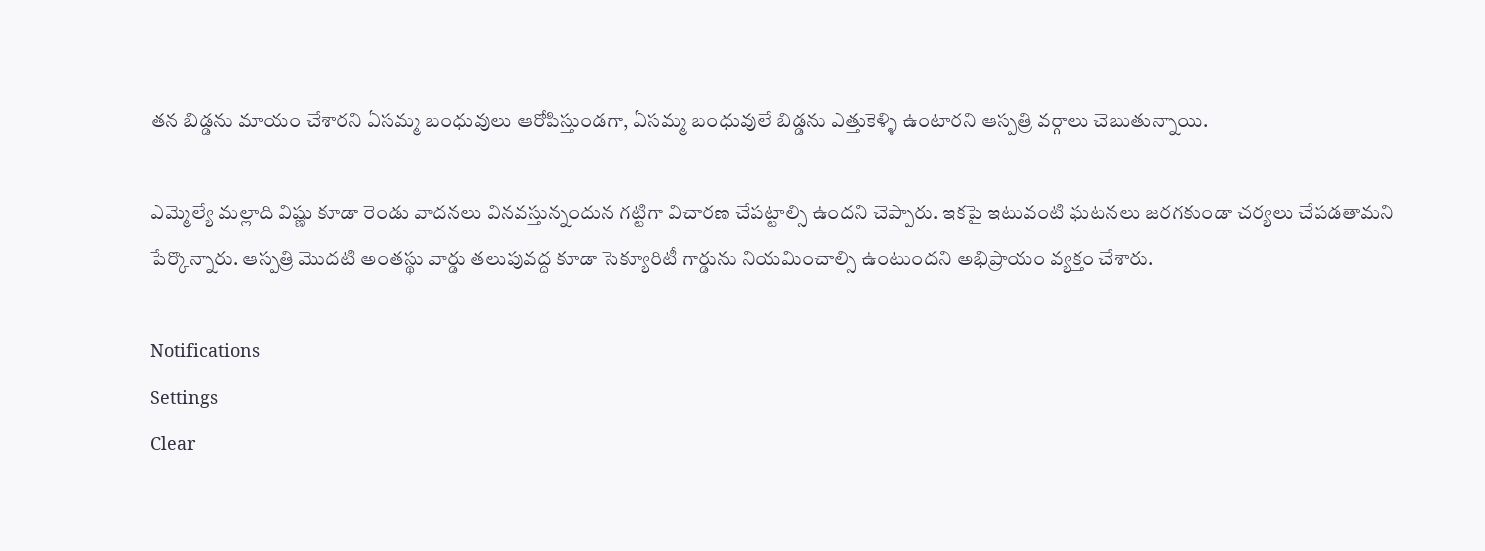తన బిడ్డను మాయం చేశారని ఏసమ్మ బంధువులు ఆరోపిస్తుండగా, ఏసమ్మ బంధువులే బిడ్డను ఎత్తుకెళ్ళి ఉంటారని ఆస్పత్రి వర్గాలు చెబుతున్నాయి.

ఎమ్మెల్యే మల్లాది విష్ణు కూడా రెండు వాదనలు వినవస్తున్నందున గట్టిగా విచారణ చేపట్టాల్సి ఉందని చెప్పారు. ఇకపై ఇటువంటి ఘటనలు జరగకుండా చర్యలు చేపడతామని పేర్కొన్నారు. ఆస్పత్రి మొదటి అంతస్థు వార్డు తలుపువద్ద కూడా సెక్యూరిటీ గార్డును నియమించాల్సి ఉంటుందని అభిప్రాయం వ్యక్తం చేశారు.

Notifications
Settings
Clear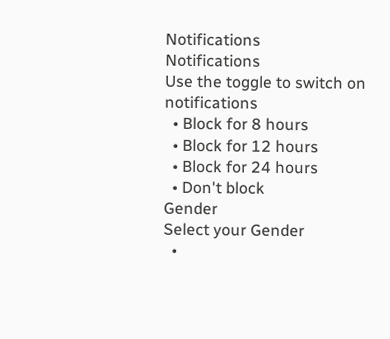Notifications
Notifications
Use the toggle to switch on notifications
  • Block for 8 hours
  • Block for 12 hours
  • Block for 24 hours
  • Don't block
Gender
Select your Gender
  •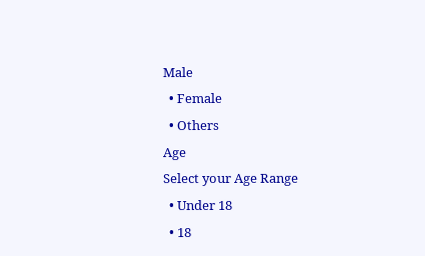Male
  • Female
  • Others
Age
Select your Age Range
  • Under 18
  • 18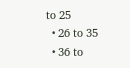to 25
  • 26 to 35
  • 36 to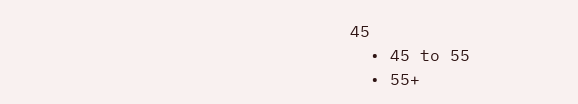45
  • 45 to 55
  • 55+